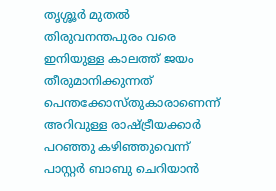തൃശ്ശൂർ മുതൽ തിരുവനന്തപുരം വരെ ഇനിയുള്ള കാലത്ത് ജയം തീരുമാനിക്കുന്നത് പെന്തക്കോസ്തുകാരാണെന്ന് അറിവുള്ള രാഷ്ട്രീയക്കാർ പറഞ്ഞു കഴിഞ്ഞുവെന്ന് പാസ്റ്റർ ബാബു ചെറിയാൻ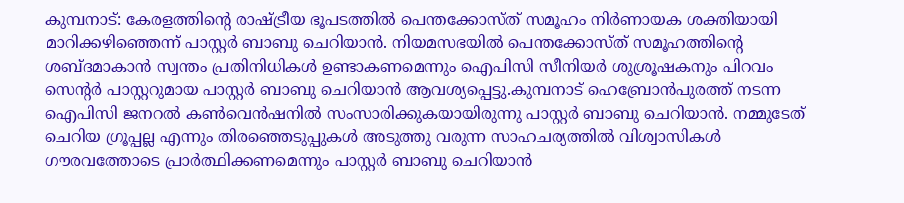കുമ്പനാട്: കേരളത്തിന്റെ രാഷ്ട്രീയ ഭൂപടത്തിൽ പെന്തക്കോസ്ത് സമൂഹം നിർണായക ശക്തിയായി മാറിക്കഴിഞ്ഞെന്ന് പാസ്റ്റർ ബാബു ചെറിയാൻ. നിയമസഭയിൽ പെന്തക്കോസ്ത് സമൂഹത്തിന്റെ ശബ്ദമാകാൻ സ്വന്തം പ്രതിനിധികൾ ഉണ്ടാകണമെന്നും ഐപിസി സീനിയർ ശുശ്രൂഷകനും പിറവം സെന്റർ പാസ്റ്ററുമായ പാസ്റ്റർ ബാബു ചെറിയാൻ ആവശ്യപ്പെട്ടു.കുമ്പനാട് ഹെബ്രോൻപുരത്ത് നടന്ന ഐപിസി ജനറൽ കൺവെൻഷനിൽ സംസാരിക്കുകയായിരുന്നു പാസ്റ്റർ ബാബു ചെറിയാൻ. നമ്മുടേത് ചെറിയ ഗ്രൂപ്പല്ല എന്നും തിരഞ്ഞെടുപ്പുകൾ അടുത്തു വരുന്ന സാഹചര്യത്തിൽ വിശ്വാസികൾ ഗൗരവത്തോടെ പ്രാർത്ഥിക്കണമെന്നും പാസ്റ്റർ ബാബു ചെറിയാൻ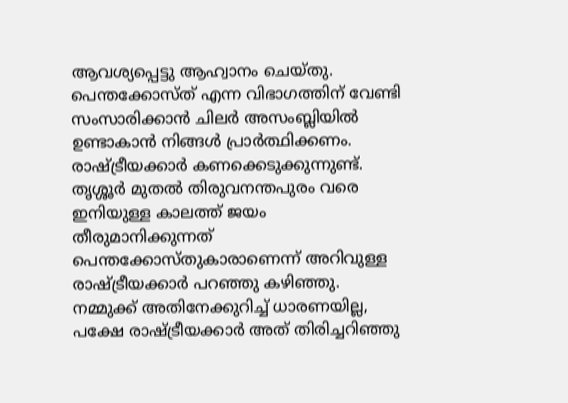ആവശ്യപ്പെട്ടു ആഹ്വാനം ചെയ്തു. പെന്തക്കോസ്ത് എന്ന വിഭാഗത്തിന് വേണ്ടി സംസാരിക്കാൻ ചിലർ അസംബ്ലിയിൽ ഉണ്ടാകാൻ നിങ്ങൾ പ്രാർത്ഥിക്കണം. രാഷ്ട്രീയക്കാർ കണക്കെടുക്കുന്നുണ്ട്. തൃശ്ശൂർ മുതൽ തിരുവനന്തപുരം വരെ ഇനിയുള്ള കാലത്ത് ജയം തീരുമാനിക്കുന്നത് പെന്തക്കോസ്തുകാരാണെന്ന് അറിവുള്ള രാഷ്ട്രീയക്കാർ പറഞ്ഞു കഴിഞ്ഞു. നമ്മുക്ക് അതിനേക്കുറിച്ച് ധാരണയില്ല, പക്ഷേ രാഷ്ട്രീയക്കാർ അത് തിരിച്ചറിഞ്ഞു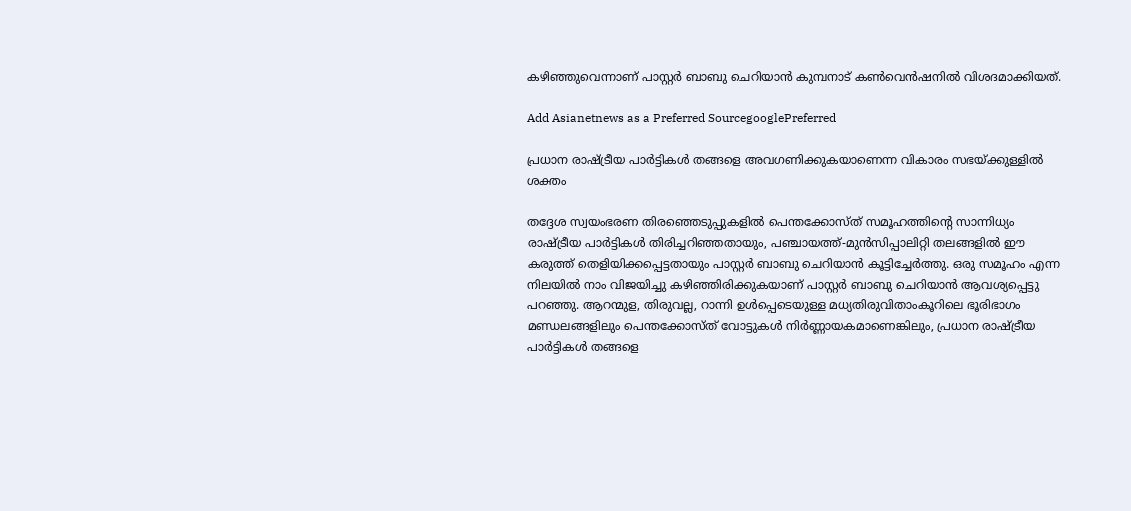കഴിഞ്ഞുവെന്നാണ് പാസ്റ്റർ ബാബു ചെറിയാൻ കുമ്പനാട് കൺവെൻഷനിൽ വിശദമാക്കിയത്.

Add Asianetnews as a Preferred SourcegooglePreferred

പ്രധാന രാഷ്ട്രീയ പാർട്ടികൾ തങ്ങളെ അവഗണിക്കുകയാണെന്ന വികാരം സഭയ്ക്കുള്ളിൽ ശക്തം

തദ്ദേശ സ്വയംഭരണ തിരഞ്ഞെടുപ്പുകളിൽ പെന്തക്കോസ്ത് സമൂഹത്തിന്റെ സാന്നിധ്യം രാഷ്ട്രീയ പാർട്ടികൾ തിരിച്ചറിഞ്ഞതായും, പഞ്ചായത്ത്-മുൻസിപ്പാലിറ്റി തലങ്ങളിൽ ഈ കരുത്ത് തെളിയിക്കപ്പെട്ടതായും പാസ്റ്റർ ബാബു ചെറിയാൻ കൂട്ടിച്ചേർത്തു. ഒരു സമൂഹം എന്ന നിലയിൽ നാം വിജയിച്ചു കഴിഞ്ഞിരിക്കുകയാണ് പാസ്റ്റർ ബാബു ചെറിയാൻ ആവശ്യപ്പെട്ടു പറഞ്ഞു. ആറന്മുള, തിരുവല്ല, റാന്നി ഉൾപ്പെടെയുള്ള മധ്യതിരുവിതാംകൂറിലെ ഭൂരിഭാഗം മണ്ഡലങ്ങളിലും പെന്തക്കോസ്ത് വോട്ടുകൾ നിർണ്ണായകമാണെങ്കിലും, പ്രധാന രാഷ്ട്രീയ പാർട്ടികൾ തങ്ങളെ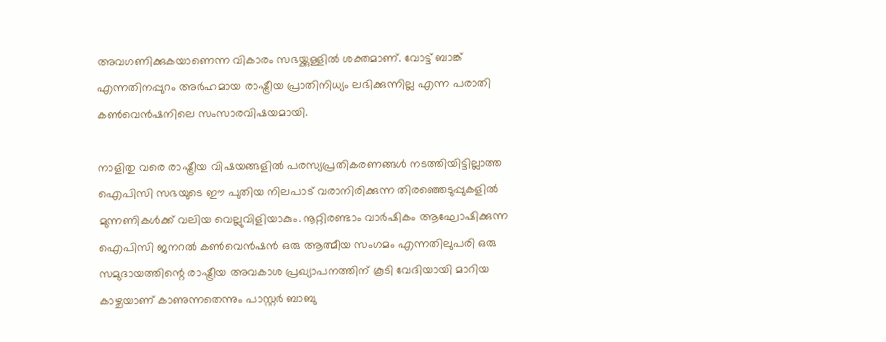അവഗണിക്കുകയാണെന്ന വികാരം സഭയ്ക്കുള്ളിൽ ശക്തമാണ്. വോട്ട് ബാങ്ക് എന്നതിനപ്പുറം അർഹമായ രാഷ്ട്രീയ പ്രാതിനിധ്യം ലഭിക്കുന്നില്ല എന്ന പരാതി കൺവെൻഷനിലെ സംസാരവിഷയമായി.

നാളിതു വരെ രാഷ്ട്രീയ വിഷയങ്ങളിൽ പരസ്യപ്രതികരണങ്ങൾ നടത്തിയിട്ടില്ലാത്ത ഐപിസി സഭയുടെ ഈ പുതിയ നിലപാട് വരാനിരിക്കുന്ന തിരഞ്ഞെടുപ്പുകളിൽ മുന്നണികൾക്ക് വലിയ വെല്ലുവിളിയാകും. നൂറ്റിരണ്ടാം വാർഷികം ആഘോഷിക്കുന്ന ഐപിസി ജനറൽ കൺവെൻഷൻ ഒരു ആത്മീയ സംഗമം എന്നതിലുപരി ഒരു സമുദായത്തിന്റെ രാഷ്ട്രീയ അവകാശ പ്രഖ്യാപനത്തിന് കൂടി വേദിയായി മാറിയ കാഴ്ചയാണ് കാണുന്നതെന്നും പാസ്റ്റർ ബാബു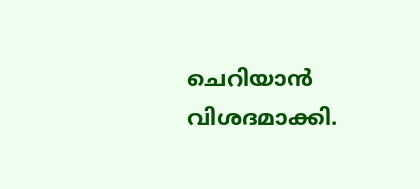ചെറിയാൻ വിശദമാക്കി.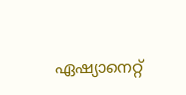ഏഷ്യാനെറ്റ്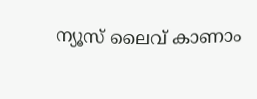ന്യൂസ് ലൈവ് കാണാം